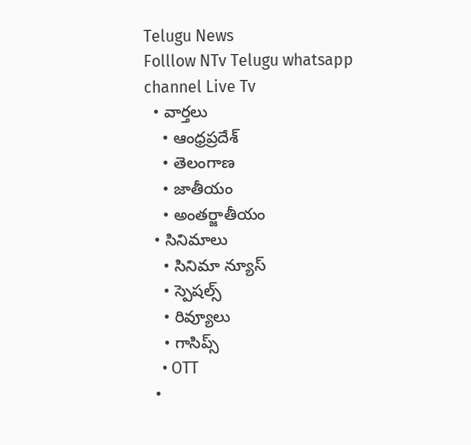Telugu News
Folllow NTv Telugu whatsapp channel Live Tv
  • వార్తలు
    • ఆంధ్రప్రదేశ్
    • తెలంగాణ
    • జాతీయం
    • అంతర్జాతీయం
  • సినిమాలు
    • సినిమా న్యూస్
    • స్పెషల్స్
    • రివ్యూలు
    • గాసిప్స్
    • OTT
  •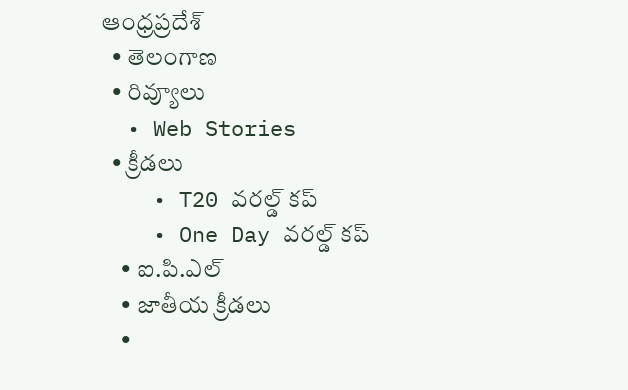ఆంధ్రప్రదేశ్
  • తెలంగాణ
  • రివ్యూలు
  • Web Stories
  • క్రీడలు
    • T20 వరల్డ్ కప్
    • One Day వరల్డ్ కప్
    • ఐ.పి.ఎల్
    • జాతీయ క్రీడలు
    •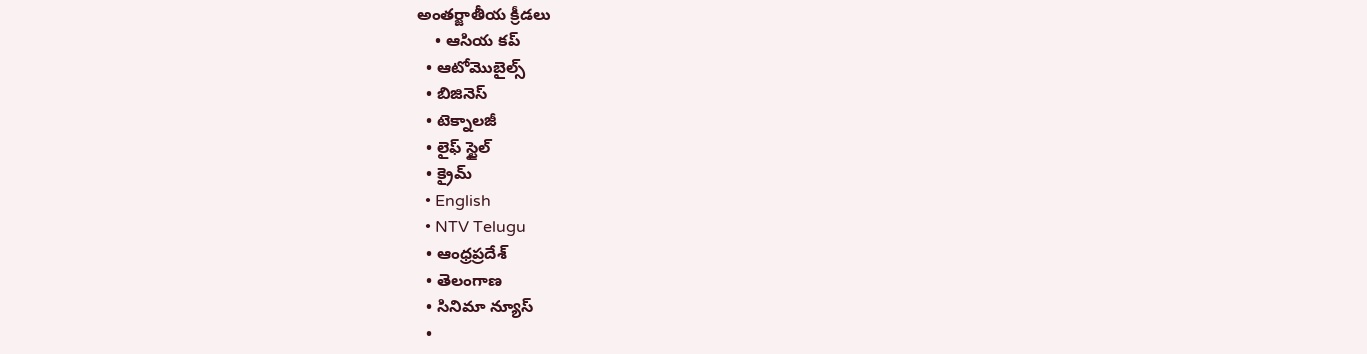అంతర్జాతీయ క్రీడలు
    • ఆసియ కప్
  • ఆటోమొబైల్స్
  • బిజినెస్‌
  • టెక్నాలజీ
  • లైఫ్ స్టైల్
  • క్రైమ్
  • English
  • NTV Telugu
  • ఆంధ్రప్రదేశ్
  • తెలంగాణ
  • సినిమా న్యూస్
  •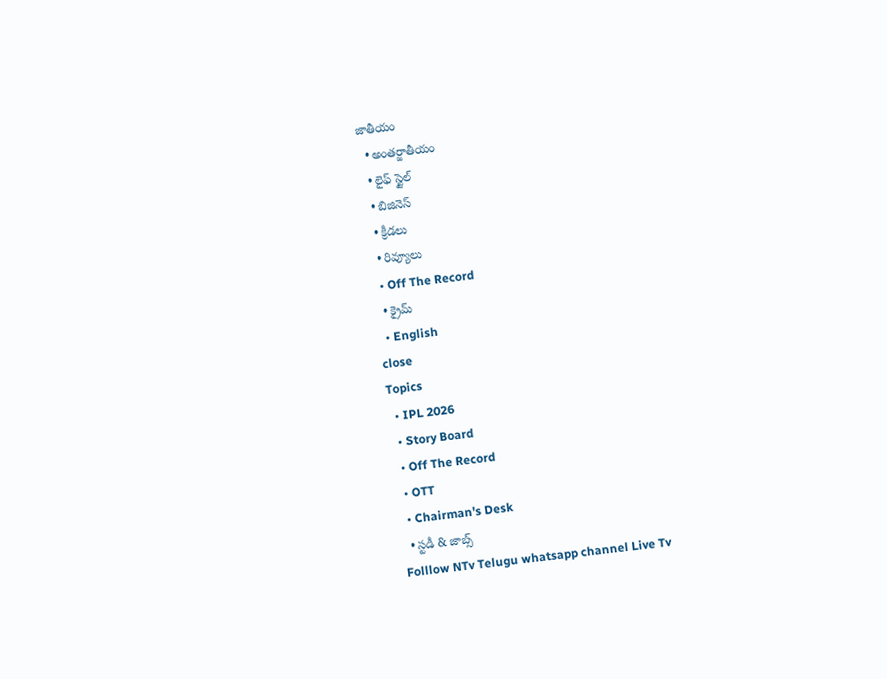జాతీయం
  • అంతర్జాతీయం
  • లైఫ్ స్టైల్
  • బిజినెస్‌
  • క్రీడలు
  • రివ్యూలు
  • Off The Record
  • క్రైమ్
  • English
close
Topics
  • IPL 2026
  • Story Board
  • Off The Record
  • OTT
  • Chairman's Desk
  • స్టడీ & జాబ్స్
Folllow NTv Telugu whatsapp channel Live Tv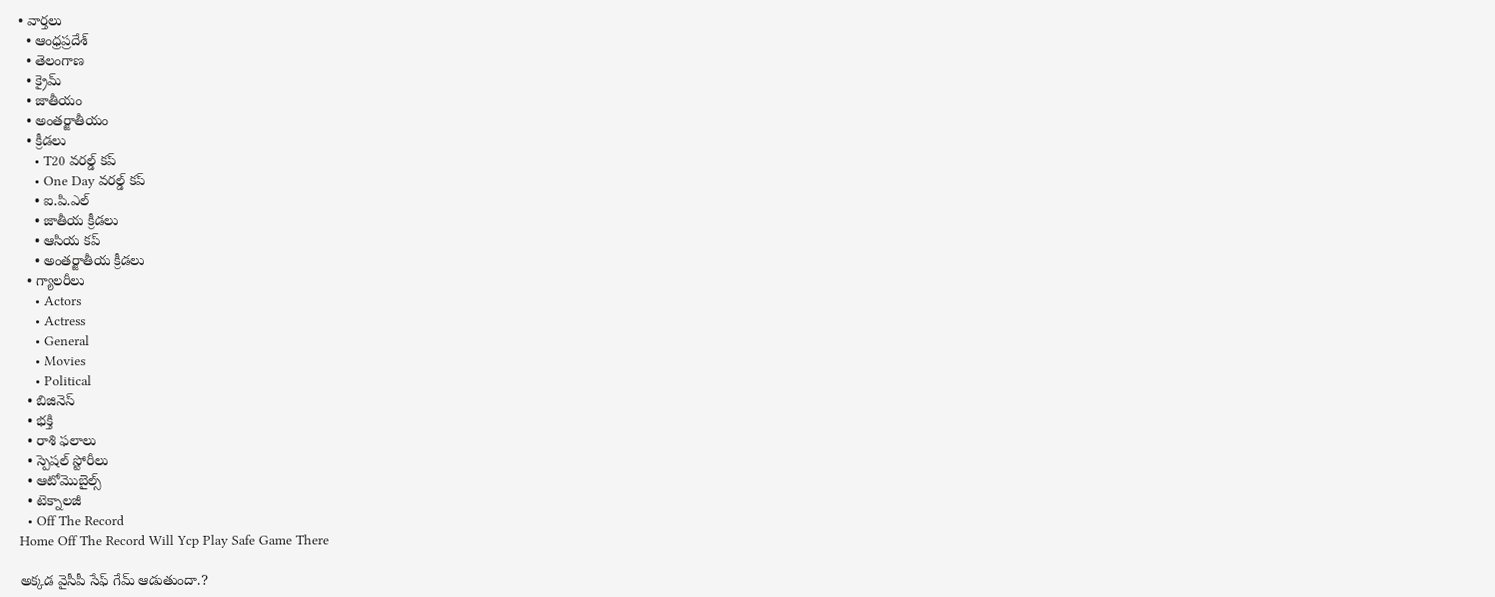• వార్తలు
  • ఆంధ్రప్రదేశ్
  • తెలంగాణ
  • క్రైమ్
  • జాతీయం
  • అంతర్జాతీయం
  • క్రీడలు
    • T20 వరల్డ్ కప్
    • One Day వరల్డ్ కప్
    • ఐ.పి.ఎల్
    • జాతీయ క్రీడలు
    • ఆసియ కప్
    • అంతర్జాతీయ క్రీడలు
  • గ్యాలరీలు
    • Actors
    • Actress
    • General
    • Movies
    • Political
  • బిజినెస్‌
  • భక్తి
  • రాశి ఫలాలు
  • స్పెషల్‌ స్టోరీలు
  • ఆటోమొబైల్స్
  • టెక్నాలజీ
  • Off The Record
Home Off The Record Will Ycp Play Safe Game There

అక్కడ వైసీపీ సేఫ్ గేమ్ ఆడుతుందా.?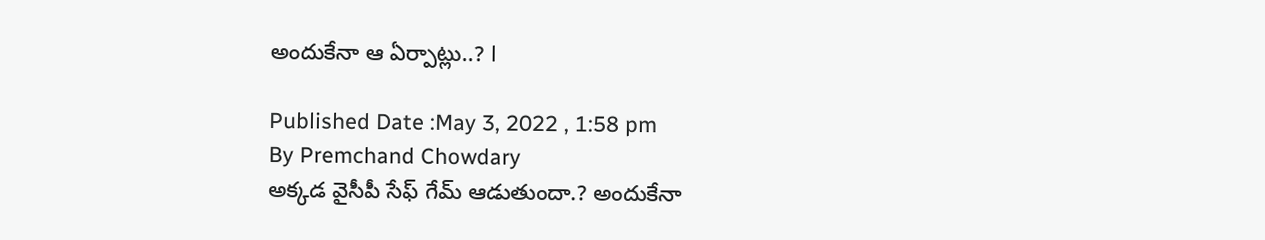అందుకేనా ఆ ఏర్పాట్లు..? l

Published Date :May 3, 2022 , 1:58 pm
By Premchand Chowdary
అక్కడ వైసీపీ సేఫ్ గేమ్ ఆడుతుందా.? అందుకేనా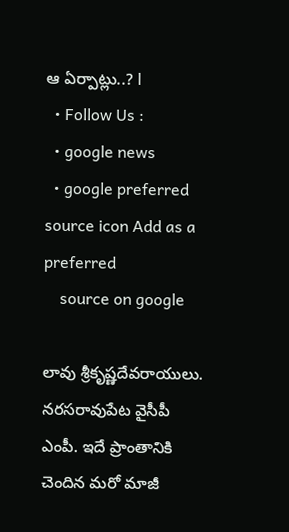ఆ ఏర్పాట్లు..? l
  • Follow Us :
  • google news
  • google preferred source icon Add as a preferred
    source on google

లావు శ్రీకృష్ణదేవరాయులు. నరసరావుపేట వైసీపీ ఎంపీ. ఇదే ప్రాంతానికి చెందిన మరో మాజీ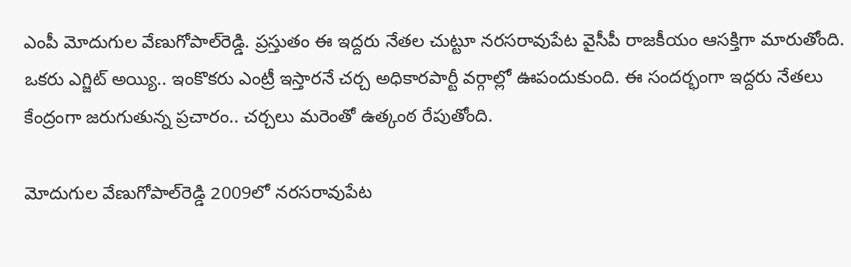ఎంపీ మోదుగుల వేణుగోపాల్‌రెడ్డి. ప్రస్తుతం ఈ ఇద్దరు నేతల చుట్టూ నరసరావుపేట వైసీపీ రాజకీయం ఆసక్తిగా మారుతోంది. ఒకరు ఎగ్జిట్‌ అయ్యి.. ఇంకొకరు ఎంట్రీ ఇస్తారనే చర్చ అధికారపార్టీ వర్గాల్లో ఊపందుకుంది. ఈ సందర్భంగా ఇద్దరు నేతలు కేంద్రంగా జరుగుతున్న ప్రచారం.. చర్చలు మరెంతో ఉత్కంఠ రేపుతోంది.

మోదుగుల వేణుగోపాల్‌రెడ్డి 2009లో నరసరావుపేట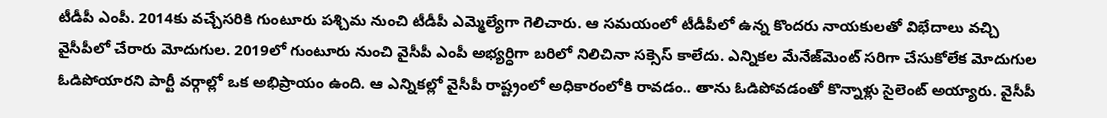టీడీపీ ఎంపీ. 2014కు వచ్చేసరికి గుంటూరు పశ్చిమ నుంచి టీడీపీ ఎమ్మెల్యేగా గెలిచారు. ఆ సమయంలో టీడీపీలో ఉన్న కొందరు నాయకులతో విభేదాలు వచ్చి వైసీపీలో చేరారు మోదుగుల. 2019లో గుంటూరు నుంచి వైసీపీ ఎంపీ అభ్యర్ధిగా బరిలో నిలిచినా సక్సెస్‌ కాలేదు. ఎన్నికల మేనేజ్‌మెంట్‌ సరిగా చేసుకోలేక మోదుగుల ఓడిపోయారని పార్టీ వర్గాల్లో ఒక అభిప్రాయం ఉంది. ఆ ఎన్నికల్లో వైసీపీ రాష్ట్రంలో అధికారంలోకి రావడం.. తాను ఓడిపోవడంతో కొన్నాళ్లు సైలెంట్‌ అయ్యారు. వైసీపీ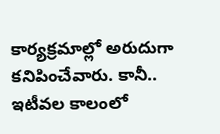కార్యక్రమాల్లో అరుదుగా కనిపించేవారు. కానీ.. ఇటీవల కాలంలో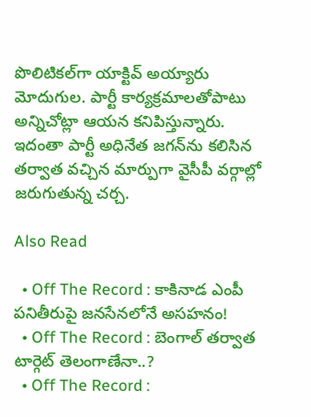పొలిటికల్‌గా యాక్టివ్‌ అయ్యారు మోదుగుల. పార్టీ కార్యక్రమాలతోపాటు అన్నిచోట్లా ఆయన కనిపిస్తున్నారు. ఇదంతా పార్టీ అధినేత జగన్‌ను కలిసిన తర్వాత వచ్చిన మార్పుగా వైసీపీ వర్గాల్లో జరుగుతున్న చర్చ.

Also Read

  • Off The Record : కాకినాడ ఎంపీ పనితీరుపై జనసేనలోనే అసహనం!
  • Off The Record : బెంగాల్ తర్వాత టార్గెట్ తెలంగాణేనా..?
  • Off The Record :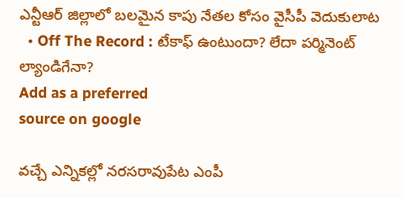ఎన్టీఆర్ జిల్లాలో బలమైన కాపు నేతల కోసం వైసీపీ వెదుకులాట
  • Off The Record : టేకాఫ్ ఉంటుందా? లేదా పర్మినెంట్ ల్యాండిగేనా?
Add as a preferred
source on google

వచ్చే ఎన్నికల్లో నరసరావుపేట ఎంపీ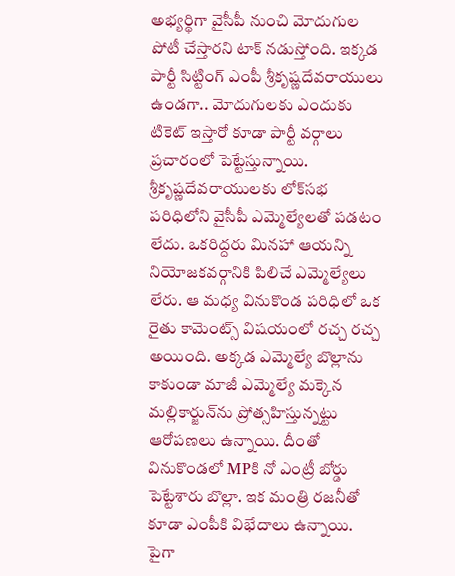అభ్యర్థిగా వైసీపీ నుంచి మోదుగుల పోటీ చేస్తారని టాక్‌ నడుస్తోంది. ఇక్కడ పార్టీ సిట్టింగ్‌ ఎంపీ శ్రీకృష్ణదేవరాయులు ఉండగా.. మోదుగులకు ఎందుకు టికెట్‌ ఇస్తారో కూడా పార్టీ వర్గాలు ప్రచారంలో పెట్టేస్తున్నాయి. శ్రీకృష్ణదేవరాయులకు లోక్‌సభ పరిధిలోని వైసీపీ ఎమ్మెల్యేలతో పడటం లేదు. ఒకరిద్దరు మినహా ఆయన్ని నియోజకవర్గానికి పిలిచే ఎమ్మెల్యేలు లేరు. ఆ మధ్య వినుకొండ పరిధిలో ఒక రైతు కామెంట్స్‌ విషయంలో రచ్చ రచ్చ అయింది. అక్కడ ఎమ్మెల్యే బొల్లాను కాకుండా మాజీ ఎమ్మెల్యే మక్కెన మల్లికార్జున్‌ను ప్రోత్సహిస్తున్నట్టు ఆరోపణలు ఉన్నాయి. దీంతో వినుకొండలో MPకి నో ఎంట్రీ బోర్డు పెట్టేశారు బొల్లా. ఇక మంత్రి రజనీతో కూడా ఎంపీకి విభేదాలు ఉన్నాయి. పైగా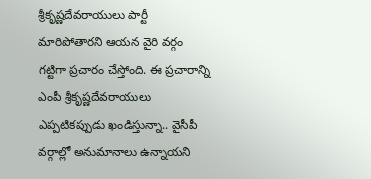శ్రీకృష్ణదేవరాయులు పార్టీ మారిపోతారని ఆయన వైరి వర్గం గట్టిగా ప్రచారం చేస్తోంది. ఈ ప్రచారాన్ని ఎంపీ శ్రీకృష్ణదేవరాయులు ఎప్పటికప్పుడు ఖండిస్తున్నా.. వైసీపీ వర్గాల్లో అనుమానాలు ఉన్నాయని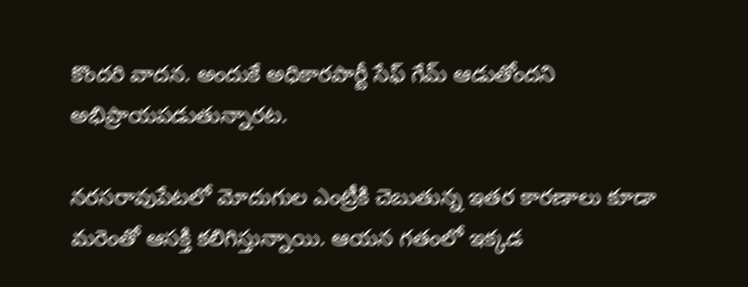కొందరి వాదన. అందుకే అధికారపార్టీ సేఫ్‌ గేమ్‌ ఆడుతోందని అభిప్రాయపడుతున్నారట.

నరసరావుపేటలో మోదుగుల ఎంట్రీకి చెబుతున్న ఇతర కారణాలు కూడా మరెంతో ఆసక్తి కలిగిస్తున్నాయి. ఆయన గతంలో ఇక్కడ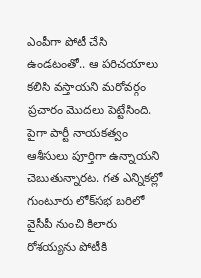ఎంపీగా పోటీ చేసి ఉండటంతో.. ఆ పరిచయాలు కలిసి వస్తాయని మరోవర్గం ప్రచారం మొదలు పెట్టేసింది. పైగా పార్టీ నాయకత్వం ఆశీసులు పూర్తిగా ఉన్నాయని చెబుతున్నారట. గత ఎన్నికల్లో గుంటూరు లోక్‌సభ బరిలో వైసీపీ నుంచి కిలారు రోశయ్యను పోటీకి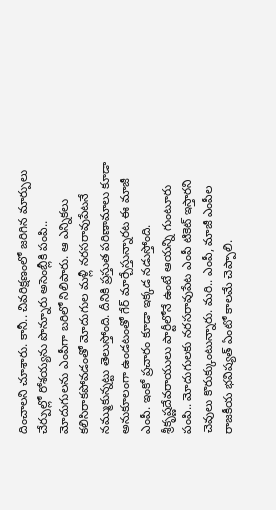దించాలని చూశారు. కానీ.. చివరిక్షణంలో జరిగిన మార్పులు చేర్పుల్లో రోశయ్యను పొన్నూరు అసెంబ్లీకి పంపి.. మోదుగులను ఎంపీగా బరిలో నిలిపారు. ఆ ఎన్నికలు కలిసిరాకపోవడంతో మోదుగుల మళ్లీ నరసరావుపేటనే నమ్ముకున్నట్టు తెలుస్తోంది. దీనికి ప్రస్తుత పరిణామాలు కూడా అనుకూలంగా ఉండటంతో గేర్‌ మార్చేస్తున్నారట ఈ మాజీ ఎంపీ. ఇంకో ప్రచారం కూడా ఇక్కడ నడుస్తోంది. శ్రీకృష్ణదేవరాయులు పార్టీలోనే ఉంటే ఆయన్ని గుంటూరు పంపి.. మోదుగులకు నరసరావుపేట ఎంపీ టికెట్‌ ఇస్తారని చెవులు కొరుక్కుంటున్నారు. మరి.. ఎంపీ, మాజీ ఎంపీల రాజకీయ భవిష్యత్‌ ఏంటో కాలమే చెప్పాలి.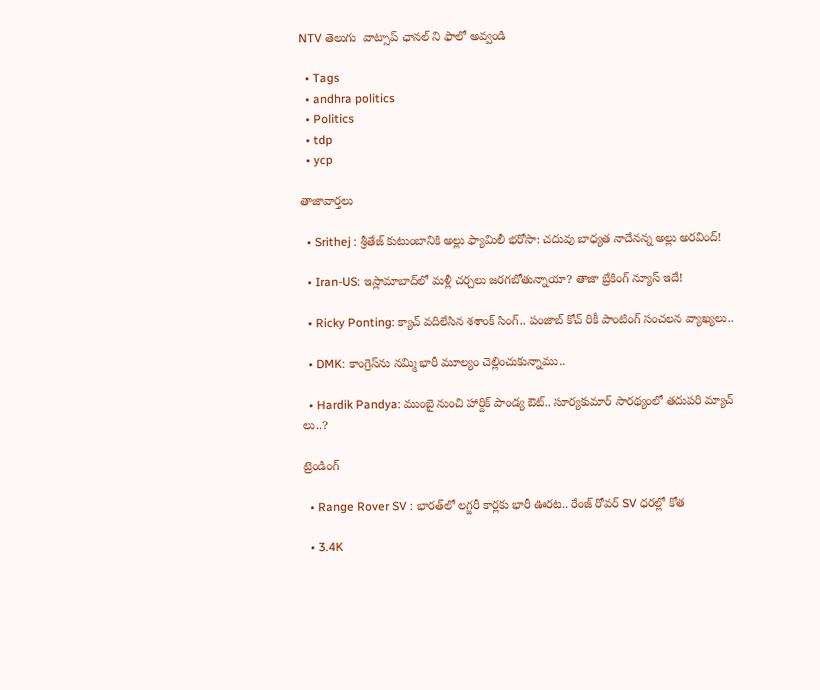NTV తెలుగు  వాట్సాప్ ఛానల్ ని ఫాలో అవ్వండి

  • Tags
  • andhra politics
  • Politics
  • tdp
  • ycp

తాజావార్తలు

  • Srithej : శ్రీతేజ్ కుటుంబానికి అల్లు ఫ్యామిలీ భరోసా: చదువు బాధ్యత నాదేనన్న అల్లు అరవింద్!

  • Iran-US: ఇస్లామాబాద్‌లో మళ్లీ చర్చలు జరగబోతున్నాయా? తాజా బ్రేకింగ్ న్యూస్ ఇదే!

  • Ricky Ponting: క్యాచ్ వదిలేసిన శశాంక్ సింగ్.. పంజాబ్ కోచ్ రికీ పాంటింగ్ సంచలన వ్యాఖ్యలు..

  • DMK: కాంగ్రెస్‌ను నమ్మి భారీ మూల్యం చెల్లించుకున్నాము..

  • Hardik Pandya: ముంబై నుంచి హార్దిక్ పాండ్య ఔట్.. సూర్యకుమార్ సారథ్యంలో తదుపరి మ్యాచ్ లు..?

ట్రెండింగ్‌

  • Range Rover SV : భారత్‌లో లగ్జరీ కార్లకు భారీ ఊరట.. రేంజ్ రోవర్ SV ధరల్లో కోత

  • 3.4K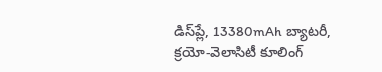డిస్‌ప్లే, 13380mAh బ్యాటరీ, క్రయో-వెలాసిటీ కూలింగ్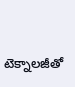టెక్నాలజీతో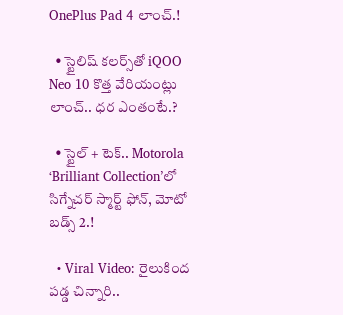OnePlus Pad 4 లాంచ్.!

  • స్టైలిష్ కలర్స్‌తో iQOO Neo 10 కొత్త వేరియంట్లు లాంచ్.. ధర ఎంతంటే.?

  • స్టైల్ + టెక్.. Motorola ‘Brilliant Collection’లో సిగ్నేచర్ స్మార్ట్ ఫోన్, మోటో బడ్స్ 2.!

  • Viral Video: రైలుకింద పడ్డ చిన్నారి..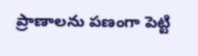ప్రాణాలను పణంగా పెట్టి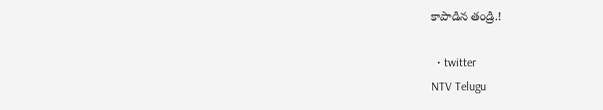కాపాడిన తండ్రి.!

  • twitter
NTV Telugu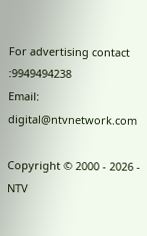For advertising contact :9949494238
Email: digital@ntvnetwork.com

Copyright © 2000 - 2026 - NTV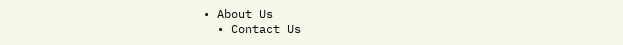• About Us
  • Contact Us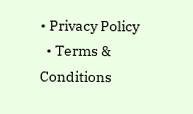• Privacy Policy
  • Terms & Conditions